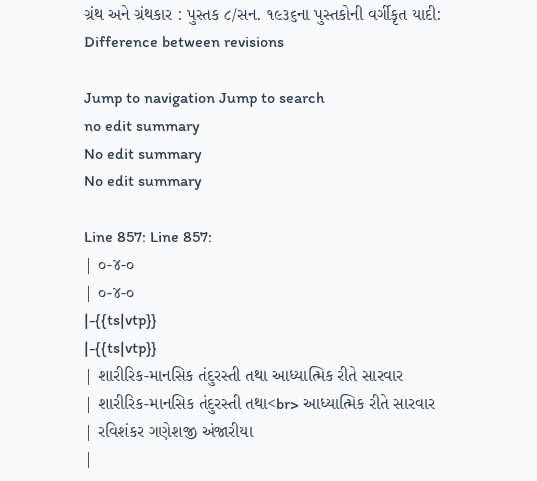ગ્રંથ અને ગ્રંથકાર : પુસ્તક ૮/સન. ૧૯૩૬ના પુસ્તકોની વર્ગીકૃત યાદી: Difference between revisions

Jump to navigation Jump to search
no edit summary
No edit summary
No edit summary

Line 857: Line 857:
| ૦-૪-૦
| ૦-૪-૦
|-{{ts|vtp}}
|-{{ts|vtp}}
| શારીરિક-માનસિક તંદુરસ્તી તથા આધ્યાત્મિક રીતે સારવાર
| શારીરિક-માનસિક તંદુરસ્તી તથા<br> આધ્યાત્મિક રીતે સારવાર
| રવિશંકર ગણેશજી અંજારીયા
|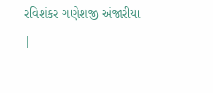રવિશંકર ગણેશજી અંજારીયા
|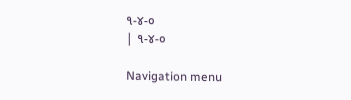૧-૪-૦
| ૧-૪-૦

Navigation menu